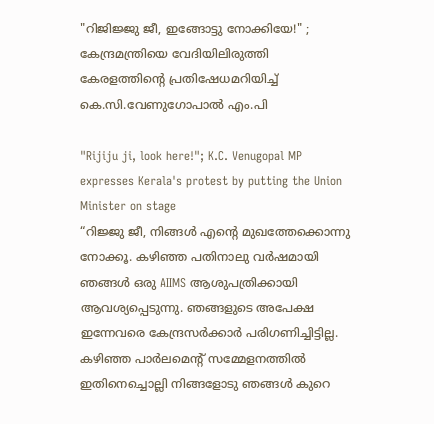"റിജിജ്ജു ജീ, ഇങ്ങോട്ടു നോക്കിയേ!" ; കേന്ദ്രമന്ത്രിയെ വേദിയിലിരുത്തി കേരളത്തിന്റെ പ്രതിഷേധമറിയിച്ച് കെ.സി.വേണുഗോപാൽ എം.പി

"Rijiju ji, look here!"; K.C. Venugopal MP expresses Kerala's protest by putting the Union Minister on stage
“റിജ്ജു ജീ, നിങ്ങൾ എന്റെ മുഖത്തേക്കൊന്നു നോക്കൂ. കഴിഞ്ഞ പതിനാലു വർഷമായി ഞങ്ങൾ ഒരു AIIMS ആശുപത്രിക്കായി ആവശ്യപ്പെടുന്നു. ഞങ്ങളുടെ അപേക്ഷ ഇന്നേവരെ കേന്ദ്രസർക്കാർ പരിഗണിച്ചിട്ടില്ല. കഴിഞ്ഞ പാർലമെന്റ് സമ്മേളനത്തിൽ ഇതിനെച്ചൊല്ലി നിങ്ങളോടു ഞങ്ങൾ കുറെ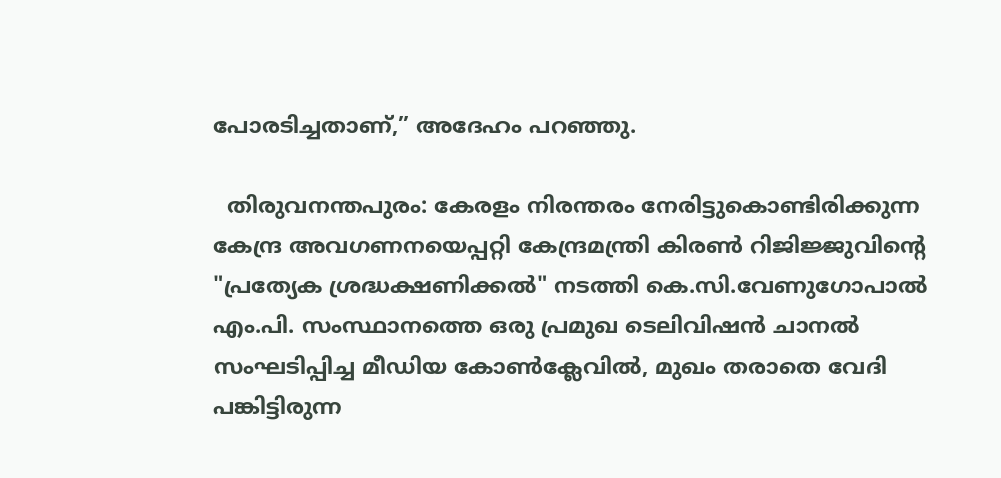പോരടിച്ചതാണ്,” അദേഹം പറഞ്ഞു.

  തിരുവനന്തപുരം: കേരളം നിരന്തരം നേരിട്ടുകൊണ്ടിരിക്കുന്ന കേന്ദ്ര അവഗണനയെപ്പറ്റി കേന്ദ്രമന്ത്രി കിരൺ റിജിജ്ജുവിന്റെ "പ്രത്യേക ശ്രദ്ധക്ഷണിക്കൽ" നടത്തി കെ.സി.വേണുഗോപാൽ എം.പി. സംസ്ഥാനത്തെ ഒരു പ്രമുഖ ടെലിവിഷൻ ചാനൽ സംഘടിപ്പിച്ച മീഡിയ കോൺക്ലേവിൽ, മുഖം തരാതെ വേദി പങ്കിട്ടിരുന്ന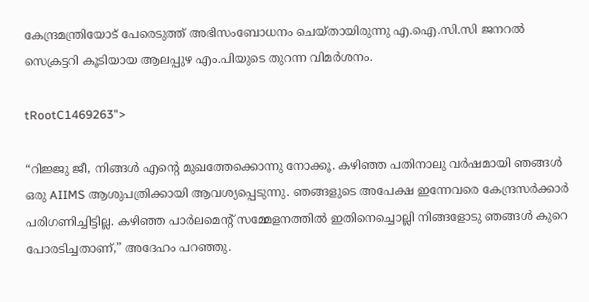കേന്ദ്രമന്ത്രിയോട് പേരെടുത്ത് അഭിസംബോധനം ചെയ്തായിരുന്നു എ.ഐ.സി.സി ജനറൽ സെക്രട്ടറി കൂടിയായ ആലപ്പുഴ എം.പിയുടെ തുറന്ന വിമർശനം.

tRootC1469263">

“റിജ്ജു ജീ, നിങ്ങൾ എന്റെ മുഖത്തേക്കൊന്നു നോക്കൂ. കഴിഞ്ഞ പതിനാലു വർഷമായി ഞങ്ങൾ ഒരു AIIMS ആശുപത്രിക്കായി ആവശ്യപ്പെടുന്നു. ഞങ്ങളുടെ അപേക്ഷ ഇന്നേവരെ കേന്ദ്രസർക്കാർ പരിഗണിച്ചിട്ടില്ല. കഴിഞ്ഞ പാർലമെന്റ് സമ്മേളനത്തിൽ ഇതിനെച്ചൊല്ലി നിങ്ങളോടു ഞങ്ങൾ കുറെ പോരടിച്ചതാണ്,” അദേഹം പറഞ്ഞു.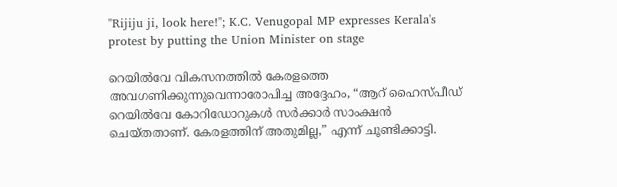"Rijiju ji, look here!"; K.C. Venugopal MP expresses Kerala's protest by putting the Union Minister on stage

റെയിൽവേ വികസനത്തിൽ കേരളത്തെ അവഗണിക്കുന്നുവെന്നാരോപിച്ച അദ്ദേഹം, “ആറ് ഹൈസ്പീഡ് റെയിൽവേ കോറിഡോറുകൾ സർക്കാർ സാംക്ഷൻ ചെയ്തതാണ്. കേരളത്തിന് അതുമില്ല,” എന്ന് ചൂണ്ടിക്കാട്ടി.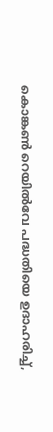കൊങ്കൺ റെയിൽവേ പദ്ധതിയെ ഉദാഹരിച്ച്,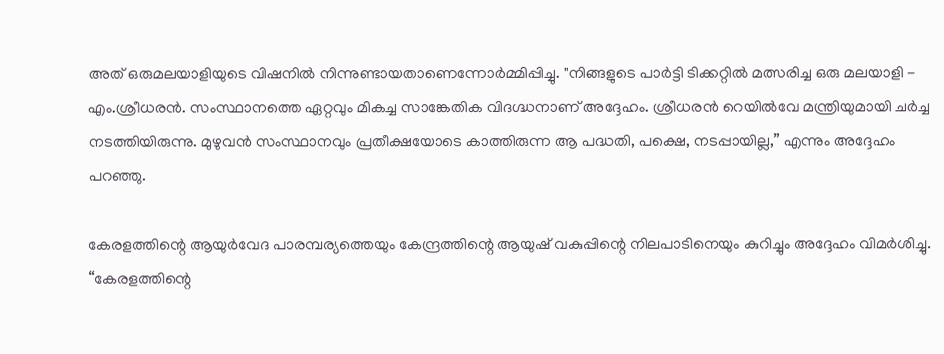അത് ഒരുമലയാളിയുടെ വിഷനിൽ നിന്നുണ്ടായതാണെന്നോർമ്മിപ്പിച്ചു. "നിങ്ങളുടെ പാർട്ടി ടിക്കറ്റിൽ മത്സരിച്ച ഒരു മലയാളി - എം.ശ്രീധരൻ. സംസ്ഥാനത്തെ ഏറ്റവും മികച്ച സാങ്കേതിക വിദഗ്ദ്ധനാണ് അദ്ദേഹം. ശ്രീധരൻ റെയിൽവേ മന്ത്രിയുമായി ചർച്ച നടത്തിയിരുന്നു. മുഴുവൻ സംസ്ഥാനവും പ്രതീക്ഷയോടെ കാത്തിരുന്ന ആ പദ്ധതി, പക്ഷെ, നടപ്പായില്ല,” എന്നും അദ്ദേഹം പറഞ്ഞു.

കേരളത്തിന്റെ ആയുർവേദ പാരമ്പര്യത്തെയും കേന്ദ്രത്തിന്റെ ആയുഷ് വകുപ്പിന്റെ നിലപാടിനെയും കുറിച്ചും അദ്ദേഹം വിമർശിച്ചു. “കേരളത്തിന്റെ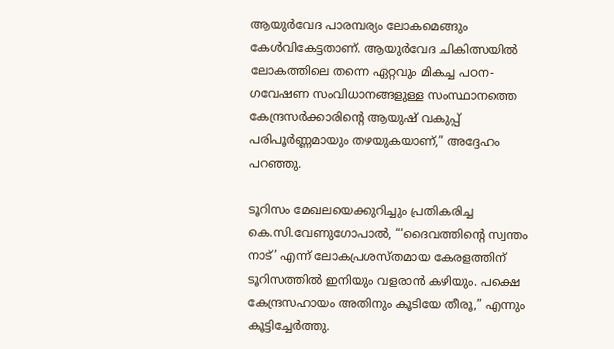ആയുർവേദ പാരമ്പര്യം ലോകമെങ്ങും കേൾവികേട്ടതാണ്. ആയുർവേദ ചികിത്സയിൽ ലോകത്തിലെ തന്നെ ഏറ്റവും മികച്ച പഠന-ഗവേഷണ സംവിധാനങ്ങളുള്ള സംസ്ഥാനത്തെ കേന്ദ്രസർക്കാരിന്റെ ആയുഷ് വകുപ്പ് പരിപൂർണ്ണമായും തഴയുകയാണ്,” അദ്ദേഹം പറഞ്ഞു.

ടൂറിസം മേഖലയെക്കുറിച്ചും പ്രതികരിച്ച കെ.സി.വേണുഗോപാൽ, “‘ദൈവത്തിന്റെ സ്വന്തം നാട്’ എന്ന് ലോകപ്രശസ്തമായ കേരളത്തിന് ടൂറിസത്തിൽ ഇനിയും വളരാൻ കഴിയും. പക്ഷെ കേന്ദ്രസഹായം അതിനും കൂടിയേ തീരൂ,” എന്നും കൂട്ടിച്ചേർത്തു.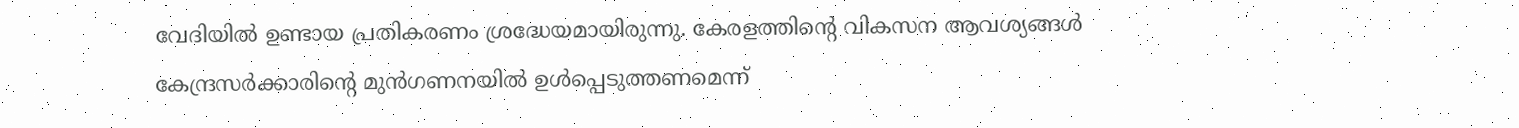വേദിയിൽ ഉണ്ടായ പ്രതികരണം ശ്രദ്ധേയമായിരുന്നു. കേരളത്തിന്റെ വികസന ആവശ്യങ്ങൾ കേന്ദ്രസർക്കാരിന്റെ മുൻഗണനയിൽ ഉൾപ്പെടുത്തണമെന്ന്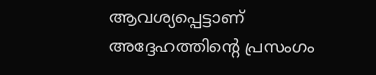ആവശ്യപ്പെട്ടാണ് അദ്ദേഹത്തിന്റെ പ്രസംഗം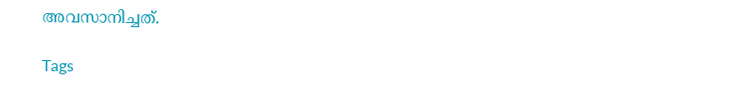അവസാനിച്ചത്.

Tags